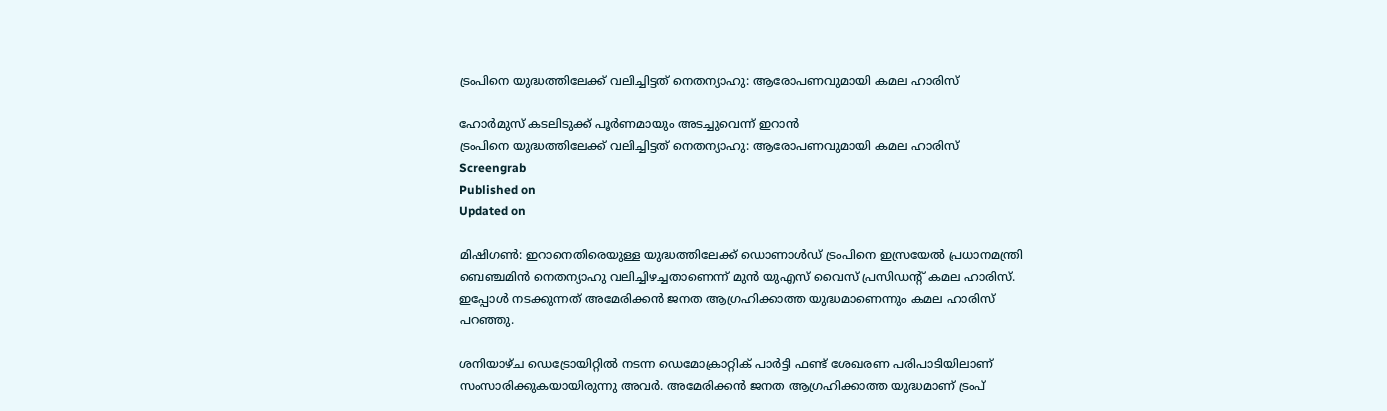ട്രംപിനെ യുദ്ധത്തിലേക്ക് വലിച്ചിട്ടത് നെതന്യാഹു: ആരോപണവുമായി കമല ഹാരിസ്

ഹോർമുസ് കടലിടുക്ക് പൂർണമായും അടച്ചുവെന്ന് ഇറാൻ
ട്രംപിനെ യുദ്ധത്തിലേക്ക് വലിച്ചിട്ടത് നെതന്യാഹു: ആരോപണവുമായി കമല ഹാരിസ്
Screengrab
Published on
Updated on

മിഷിഗണ്‍: ഇറാനെതിരെയുള്ള യുദ്ധത്തിലേക്ക് ഡൊണാള്‍ഡ് ട്രംപിനെ ഇസ്രയേല്‍ പ്രധാനമന്ത്രി ബെഞ്ചമിന്‍ നെതന്യാഹു വലിച്ചിഴച്ചതാണെന്ന് മുന്‍ യുഎസ് വൈസ് പ്രസിഡന്റ് കമല ഹാരിസ്. ഇപ്പോള്‍ നടക്കുന്നത് അമേരിക്കന്‍ ജനത ആഗ്രഹിക്കാത്ത യുദ്ധമാണെന്നും കമല ഹാരിസ് പറഞ്ഞു.

ശനിയാഴ്ച ഡെട്രോയിറ്റില്‍ നടന്ന ഡെമോക്രാറ്റിക് പാര്‍ട്ടി ഫണ്ട് ശേഖരണ പരിപാടിയിലാണ് സംസാരിക്കുകയായിരുന്നു അവര്‍. അമേരിക്കന്‍ ജനത ആഗ്രഹിക്കാത്ത യുദ്ധമാണ് ട്രംപ്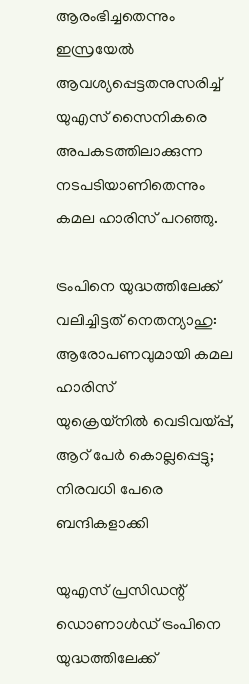ആരംഭിച്ചതെന്നും ഇസ്രയേല്‍ ആവശ്യപ്പെട്ടതനുസരിച്ച് യുഎസ് സൈനികരെ അപകടത്തിലാക്കുന്ന നടപടിയാണിതെന്നും കമല ഹാരിസ് പറഞ്ഞു.

ട്രംപിനെ യുദ്ധത്തിലേക്ക് വലിച്ചിട്ടത് നെതന്യാഹു: ആരോപണവുമായി കമല ഹാരിസ്
യുക്രെയ്‌നില്‍ വെടിവയ്പ്പ്, ആറ് പേര്‍ കൊല്ലപ്പെട്ടു; നിരവധി പേരെ ബന്ദികളാക്കി

യുഎസ് പ്രസിഡന്റ് ഡൊണാള്‍ഡ് ട്രംപിനെ യുദ്ധത്തിലേക്ക്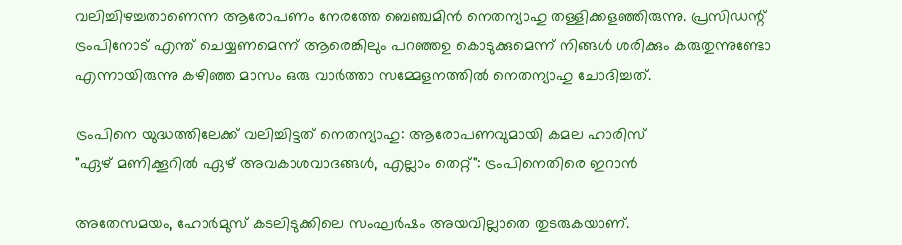വലിച്ചിഴച്ചതാണെന്ന ആരോപണം നേരത്തേ ബെഞ്ചമിന്‍ നെതന്യാഹു തള്ളിക്കളഞ്ഞിരുന്നു. പ്രസിഡന്റ് ട്രംപിനോട് എന്ത് ചെയ്യണമെന്ന് ആരെങ്കിലും പറഞ്ഞഉ കൊടുക്കുമെന്ന് നിങ്ങള്‍ ശരിക്കും കരുതുന്നുണ്ടോ എന്നായിരുന്നു കഴിഞ്ഞ മാസം ഒരു വാര്‍ത്താ സമ്മേളനത്തില്‍ നെതന്യാഹു ചോദിച്ചത്.

ട്രംപിനെ യുദ്ധത്തിലേക്ക് വലിച്ചിട്ടത് നെതന്യാഹു: ആരോപണവുമായി കമല ഹാരിസ്
"ഏഴ് മണിക്കൂറിൽ ഏഴ് അവകാശവാദങ്ങൾ, എല്ലാം തെറ്റ്": ട്രംപിനെതിരെ ഇറാൻ

അതേസമയം, ഹോര്‍മുസ് കടലിടുക്കിലെ സംഘര്‍ഷം അയവില്ലാതെ തുടരുകയാണ്.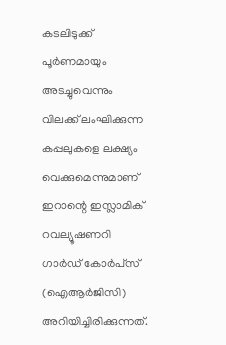കടലിടുക്ക് പൂര്‍ണമായും അടച്ചുവെന്നും വിലക്ക് ലംഘിക്കുന്ന കപ്പലുകളെ ലക്ഷ്യം വെക്കുമെന്നുമാണ് ഇറാന്റെ ഇസ്ലാമിക് റവല്യൂഷണറി ഗാര്‍ഡ് കോര്‍പ്‌സ് (ഐആര്‍ജിസി) അറിയിച്ചിരിക്കുന്നത്.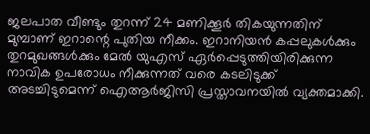ജലപാത വീണ്ടും തുറന്ന് 24 മണിക്കൂര്‍ തികയുന്നതിന് മുമ്പാണ് ഇറാന്റെ പുതിയ നീക്കം. ഇറാനിയന്‍ കപ്പലുകള്‍ക്കും തുറമുഖങ്ങള്‍ക്കും മേല്‍ യുഎസ് ഏര്‍പ്പെടുത്തിയിരിക്കുന്ന നാവിക ഉപരോധം നീക്കുന്നത് വരെ കടലിടുക്ക് അടച്ചിടുമെന്ന് ഐആര്‍ജിസി പ്രസ്താവനയില്‍ വ്യക്തമാക്കി.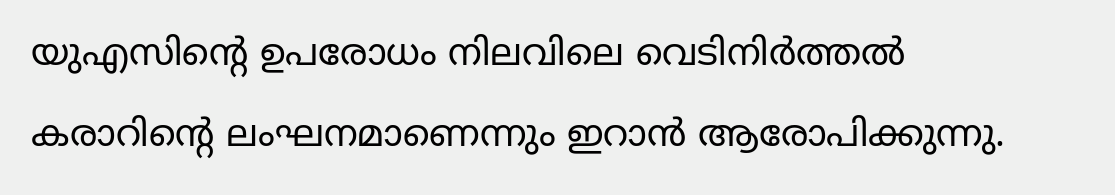യുഎസിന്റെ ഉപരോധം നിലവിലെ വെടിനിര്‍ത്തല്‍ കരാറിന്റെ ലംഘനമാണെന്നും ഇറാന്‍ ആരോപിക്കുന്നു.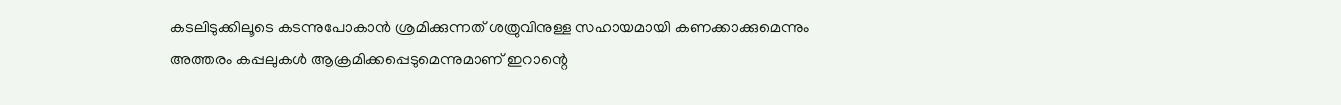കടലിടുക്കിലൂടെ കടന്നുപോകാന്‍ ശ്രമിക്കുന്നത് ശത്രുവിനുള്ള സഹായമായി കണക്കാക്കുമെന്നും അത്തരം കപ്പലുകള്‍ ആക്രമിക്കപ്പെടുമെന്നുമാണ് ഇറാന്റെ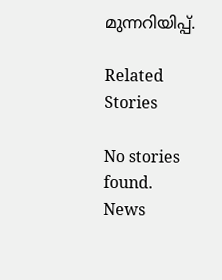മുന്നറിയിപ്പ്.

Related Stories

No stories found.
News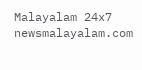Malayalam 24x7
newsmalayalam.com